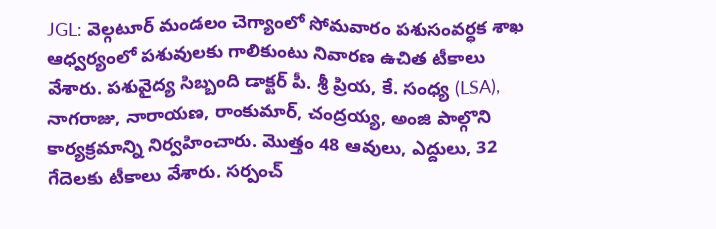JGL: వెల్గటూర్ మండలం చెగ్యాంలో సోమవారం పశుసంవర్ధక శాఖ ఆధ్వర్యంలో పశువులకు గాలికుంటు నివారణ ఉచిత టీకాలు వేశారు. పశువైద్య సిబ్బంది డాక్టర్ పీ. శ్రీ ప్రియ, కే. సంధ్య (LSA), నాగరాజు, నారాయణ, రాంకుమార్, చంద్రయ్య, అంజి పాల్గొని కార్యక్రమాన్ని నిర్వహించారు. మొత్తం 48 ఆవులు, ఎద్దులు, 32 గేదెలకు టీకాలు వేశారు. సర్పంచ్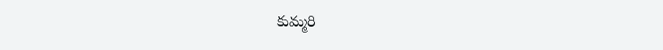కుమ్మరి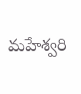మహేశ్వరి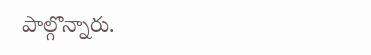పాల్గొన్నారు.